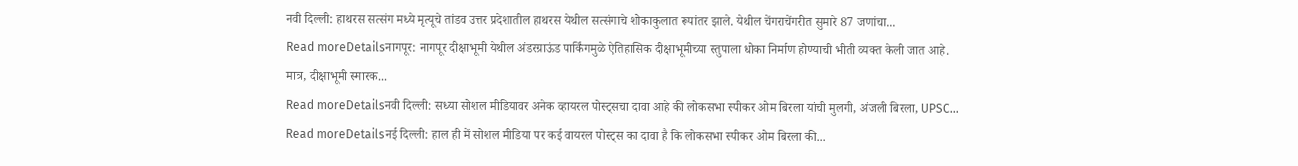नवी दिल्ली: हाथरस सत्संग मध्ये मृत्यूचे तांडव उत्तर प्रदेशातील हाथरस येथील सत्संगाचे शोकाकुलात रूपांतर झाले. येथील चेंगराचेंगरीत सुमारे 87 जणांचा...
Read moreDetailsनागपूर: नागपूर दीक्षाभूमी येथील अंडरग्राऊंड पार्किंगमुळे ऐतिहासिक दीक्षाभूमीच्या स्तुपाला धोका निर्माण होण्याची भीती व्यक्त केली जात आहे. मात्र, दीक्षाभूमी स्मारक...
Read moreDetailsनवी दिल्ली: सध्या सोशल मीडियावर अनेक व्हायरल पोस्ट्सचा दावा आहे की लोकसभा स्पीकर ओम बिरला यांची मुलगी, अंजली बिरला, UPSC...
Read moreDetailsनई दिल्ली: हाल ही में सोशल मीडिया पर कई वायरल पोस्ट्स का दावा है कि लोकसभा स्पीकर ओम बिरला की...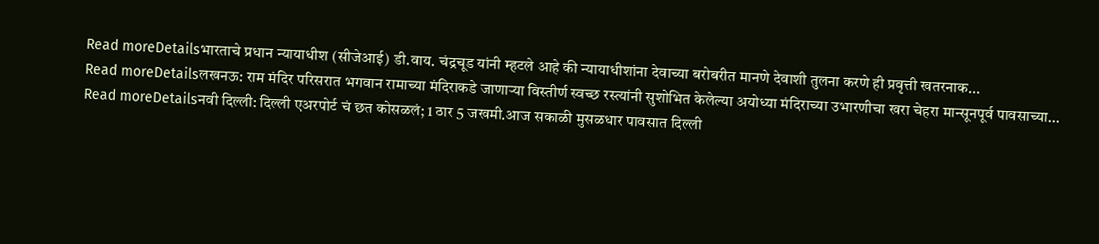Read moreDetailsभारताचे प्रधान न्यायाधीश (सीजेआई) डी.वाय. चंद्रचूड यांनी म्हटले आहे की न्यायाधीशांना देवाच्या बरोबरीत मानणे देवाशी तुलना करणे ही प्रवृत्ती खतरनाक...
Read moreDetailsलखनऊ: राम मंदिर परिसरात भगवान रामाच्या मंदिराकडे जाणाऱ्या विस्तीर्ण स्वच्छ रस्त्यांनी सुशोभित केलेल्या अयोध्या मंदिराच्या उभारणीचा खरा चेहरा मान्सूनपूर्व पावसाच्या...
Read moreDetailsनवी दिल्ली: दिल्ली एअरपोर्ट चं छत कोसळलं; 1 ठार 5 जखमी.आज सकाळी मुसळधार पावसात दिल्ली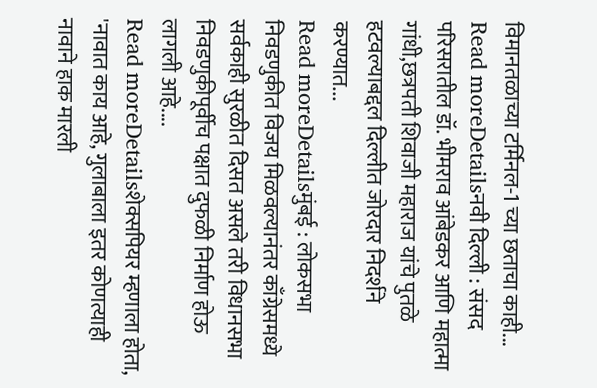विमानतळाच्या टर्मिनल-1 च्या छताचा काही...
Read moreDetailsनवी दिल्ली : संसद परिसरातील डॉ. भीमराव आंबेडकर आणि महात्मा गांधी,छत्रपती शिवाजी महाराज यांचे पुतळे हटवल्याबद्दल दिल्लीत जोरदार निदर्शने करण्यात...
Read moreDetailsमुंबई : लोकसभा निवडणुकीत विजय मिळवल्यानंतर काँग्रेसमध्ये सर्वकाही सुरळीत दिसत असले तरी विधानसभा निवडणुकीपूर्वीच पक्षात दुफळी निर्माण होऊ लागली आहे....
Read moreDetailsशेक्सपियर म्हणाला होता, 'नावात काय आहे, गुलाबाला इतर कोणत्याही नावाने हाक मारली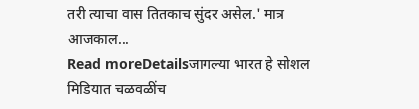तरी त्याचा वास तितकाच सुंदर असेल.' मात्र आजकाल...
Read moreDetailsजागल्या भारत हे सोशल मिडियात चळवळींच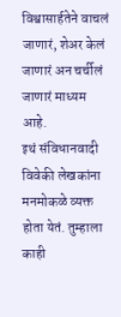विश्वासार्हतेने वाचलं जाणारं, शेअर केलं जाणारं अन चर्चीलं जाणारं माध्यम आहे.
इथं संविधानवादी विवेकी लेखकांना मनमोकळे व्यक्त होता येतं. तुम्हाला काही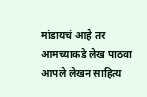मांडायचं आहे तर आमच्याकडे लेख पाठवा
आपले लेखन साहित्य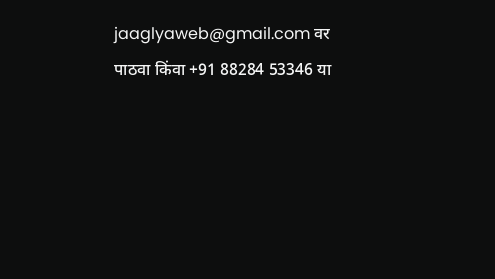jaaglyaweb@gmail.com वर पाठवा किंवा +91 88284 53346 या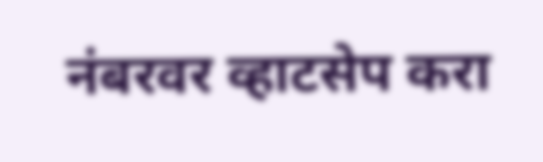नंबरवर व्हाटसेप करा